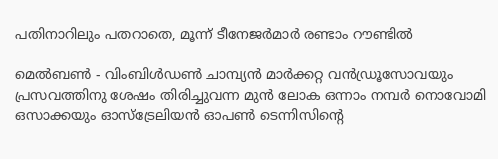പതിനാറിലും പതറാതെ, മൂന്ന് ടീനേജര്‍മാര്‍ രണ്ടാം റൗണ്ടില്‍

മെല്‍ബണ്‍ - വിംബിള്‍ഡണ്‍ ചാമ്പ്യന്‍ മാര്‍ക്കറ്റ വന്‍ഡ്രൂസോവയും പ്രസവത്തിനു ശേഷം തിരിച്ചുവന്ന മുന്‍ ലോക ഒന്നാം നമ്പര്‍ നൊവോമി ഒസാക്കയും ഓസ്‌ട്രേലിയന്‍ ഓപണ്‍ ടെന്നിസിന്റെ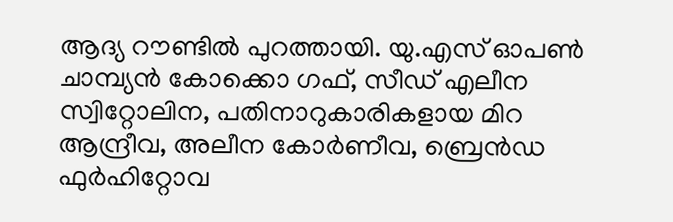ആദ്യ റൗണ്ടില്‍ പുറത്തായി. യു.എസ് ഓപണ്‍ ചാമ്പ്യന്‍ കോക്കൊ ഗഫ്, സീഡ് എലീന സ്വിറ്റോലിന, പതിനാറുകാരികളായ മിറ ആന്ദ്രീവ, അലീന കോര്‍ണീവ, ബ്രെന്‍ഡ ഫുര്‍ഹിറ്റോവ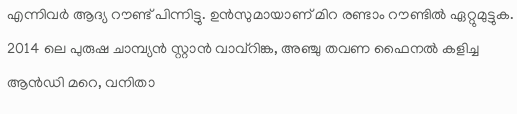എന്നിവര്‍ ആദ്യ റൗണ്ട് പിന്നിട്ടു. ഉന്‍സുമായാണ് മിറ രണ്ടാം റൗണ്ടില്‍ ഏറ്റുമുട്ടുക. 2014 ലെ പുരുഷ ചാമ്പ്യന്‍ സ്റ്റാന്‍ വാവ്‌റിങ്ക, അഞ്ചു തവണ ഫൈനല്‍ കളിച്ച ആന്‍ഡി മറെ, വനിതാ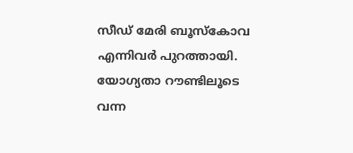സീഡ് മേരി ബൂസ്‌കോവ എന്നിവര്‍ പുറത്തായി.
യോഗ്യതാ റൗണ്ടിലൂടെ വന്ന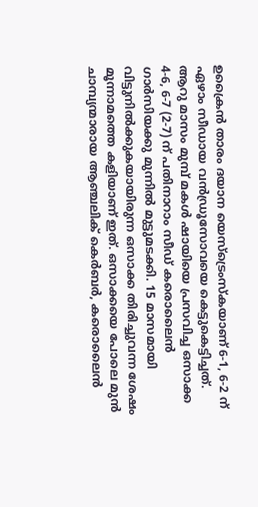ഉക്രൈന്‍ താരം ദയാന യെസ്‌ട്രെംസ്‌കയാണ് 6-1, 6-2 ന് ഏഴാം സീഡായ വന്‍ഡ്രൂസോവയെ കെട്ടുകെട്ടിച്ചത്. ആറു മാസം മുമ്പ് മകള്‍ ഷായിയെ പ്രസവിച്ച ഒസാക്ക 4-6, 6-7 (2-7) ന് പതിനാറാം സീഡ് കരൊലൈന്‍ ഗാര്‍സിയക്കു മുന്നില്‍ മുട്ടുമടക്കി. 15 മാസമായി വിട്ടുനില്‍ക്കുകയായിരുന്ന ഒസാക്ക തിരിച്ചുവന്ന ശേഷം മൂന്നാമത്തെ കളിയാണ് ഇത്. ഒസാക്കയെ പോലെ മുന്‍ ചാമ്പ്യന്മാരായ ആഞ്ചലിക് കെര്‍ബര്‍, കരൊലൈന്‍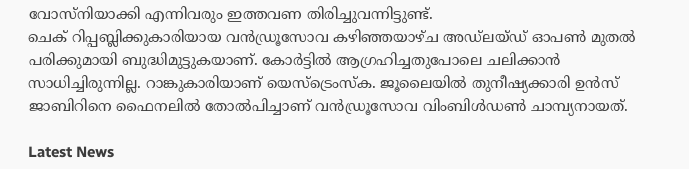വോസ്‌നിയാക്കി എന്നിവരും ഇത്തവണ തിരിച്ചുവന്നിട്ടുണ്ട്.
ചെക് റിപ്പബ്ലിക്കുകാരിയായ വന്‍ഡ്രൂസോവ കഴിഞ്ഞയാഴ്ച അഡ്‌ലയ്ഡ് ഓപണ്‍ മുതല്‍ പരിക്കുമായി ബുദ്ധിമുട്ടുകയാണ്. കോര്‍ട്ടില്‍ ആഗ്രഹിച്ചതുപോലെ ചലിക്കാന്‍ സാധിച്ചിരുന്നില്ല. റാങ്കുകാരിയാണ് യെസ്‌ട്രെംസ്‌ക. ജൂലൈയില്‍ തുനീഷ്യക്കാരി ഉന്‍സ് ജാബിറിനെ ഫൈനലില്‍ തോല്‍പിച്ചാണ് വന്‍ഡ്രൂസോവ വിംബിള്‍ഡണ്‍ ചാമ്പ്യനായത്.

Latest News